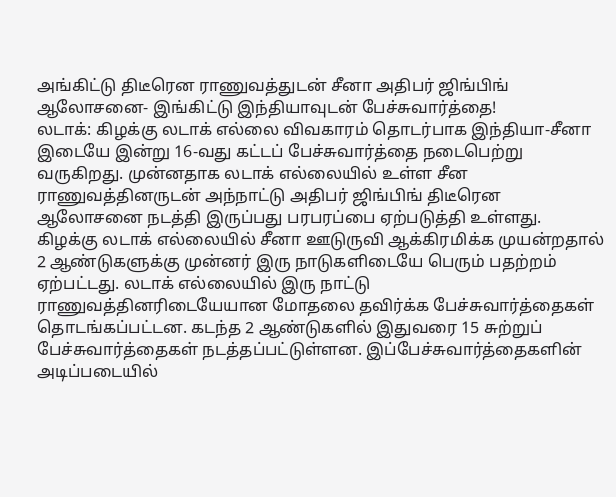அங்கிட்டு திடீரென ராணுவத்துடன் சீனா அதிபர் ஜிங்பிங் ஆலோசனை- இங்கிட்டு இந்தியாவுடன் பேச்சுவார்த்தை!
லடாக்: கிழக்கு லடாக் எல்லை விவகாரம் தொடர்பாக இந்தியா-சீனா இடையே இன்று 16-வது கட்டப் பேச்சுவார்த்தை நடைபெற்று வருகிறது. முன்னதாக லடாக் எல்லையில் உள்ள சீன ராணுவத்தினருடன் அந்நாட்டு அதிபர் ஜிங்பிங் திடீரென ஆலோசனை நடத்தி இருப்பது பரபரப்பை ஏற்படுத்தி உள்ளது.
கிழக்கு லடாக் எல்லையில் சீனா ஊடுருவி ஆக்கிரமிக்க முயன்றதால் 2 ஆண்டுகளுக்கு முன்னர் இரு நாடுகளிடையே பெரும் பதற்றம் ஏற்பட்டது. லடாக் எல்லையில் இரு நாட்டு ராணுவத்தினரிடையேயான மோதலை தவிர்க்க பேச்சுவார்த்தைகள் தொடங்கப்பட்டன. கடந்த 2 ஆண்டுகளில் இதுவரை 15 சுற்றுப் பேச்சுவார்த்தைகள் நடத்தப்பட்டுள்ளன. இப்பேச்சுவார்த்தைகளின் அடிப்படையில்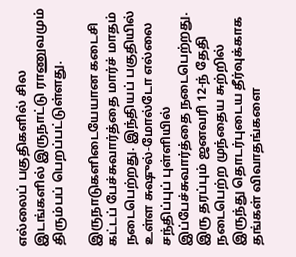எல்லைப் பகுதிகளில் சில இடங்களில் இருநாட்டு ராணுவமும் திரும்பப் பெறப்பட்டுள்ளது.

இருநாடுகளிடையேயான கடைசி கட்டப் பேச்சுவார்த்தை மார்ச் மாதம் நடைபெற்றது. இந்தியப் பகுதியில் உள்ள சுஷுல்-மோல்டோ எல்லை சந்திப்புப் புள்ளியில் இப்பேச்சுவார்த்தை நடைபெற்றது. இரு தரப்பும் ஜனவரி 12-ந் தேதி நடைபெற்ற முந்தைய சுற்றில் இருந்து தொடர்புடைய தீர்வுக்காக தங்கள் விவாதங்களை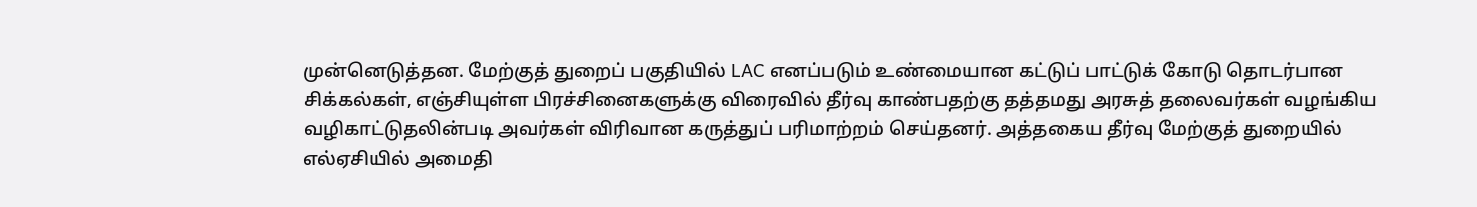முன்னெடுத்தன. மேற்குத் துறைப் பகுதியில் LAC எனப்படும் உண்மையான கட்டுப் பாட்டுக் கோடு தொடர்பான சிக்கல்கள், எஞ்சியுள்ள பிரச்சினைகளுக்கு விரைவில் தீர்வு காண்பதற்கு தத்தமது அரசுத் தலைவர்கள் வழங்கிய வழிகாட்டுதலின்படி அவர்கள் விரிவான கருத்துப் பரிமாற்றம் செய்தனர். அத்தகைய தீர்வு மேற்குத் துறையில் எல்ஏசியில் அமைதி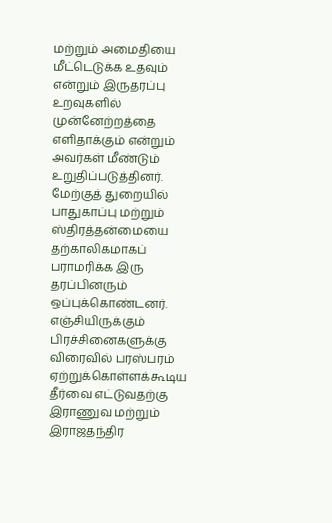மற்றும் அமைதியை மீட்டெடுக்க உதவும் என்றும் இருதரப்பு உறவுகளில் முன்னேற்றத்தை எளிதாக்கும் என்றும் அவர்கள் மீண்டும் உறுதிப்படுத்தினர். மேற்குத் துறையில் பாதுகாப்பு மற்றும் ஸ்திரத்தன்மையை தற்காலிகமாகப் பராமரிக்க இரு தரப்பினரும் ஒப்புக்கொண்டனர். எஞ்சியிருக்கும் பிரச்சினைகளுக்கு விரைவில் பரஸ்பரம் ஏற்றுக்கொள்ளக்கூடிய தீர்வை எட்டுவதற்கு இராணுவ மற்றும் இராஜதந்திர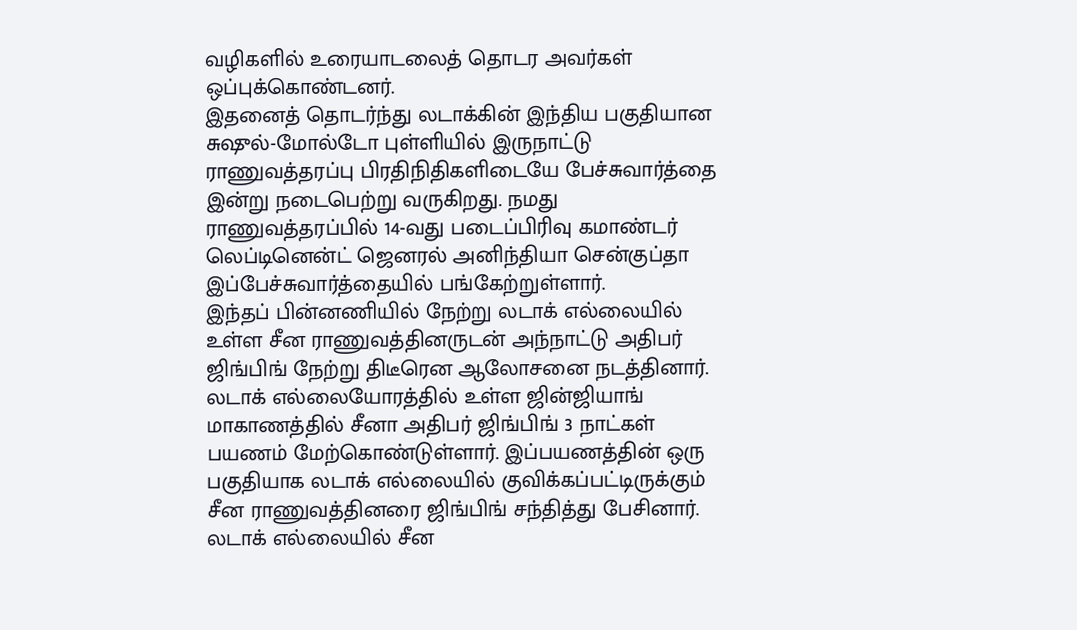வழிகளில் உரையாடலைத் தொடர அவர்கள் ஒப்புக்கொண்டனர்.
இதனைத் தொடர்ந்து லடாக்கின் இந்திய பகுதியான சுஷுல்-மோல்டோ புள்ளியில் இருநாட்டு ராணுவத்தரப்பு பிரதிநிதிகளிடையே பேச்சுவார்த்தை இன்று நடைபெற்று வருகிறது. நமது ராணுவத்தரப்பில் 14-வது படைப்பிரிவு கமாண்டர் லெப்டினென்ட் ஜெனரல் அனிந்தியா சென்குப்தா இப்பேச்சுவார்த்தையில் பங்கேற்றுள்ளார்.
இந்தப் பின்னணியில் நேற்று லடாக் எல்லையில் உள்ள சீன ராணுவத்தினருடன் அந்நாட்டு அதிபர் ஜிங்பிங் நேற்று திடீரென ஆலோசனை நடத்தினார். லடாக் எல்லையோரத்தில் உள்ள ஜின்ஜியாங் மாகாணத்தில் சீனா அதிபர் ஜிங்பிங் 3 நாட்கள் பயணம் மேற்கொண்டுள்ளார். இப்பயணத்தின் ஒரு பகுதியாக லடாக் எல்லையில் குவிக்கப்பட்டிருக்கும் சீன ராணுவத்தினரை ஜிங்பிங் சந்தித்து பேசினார். லடாக் எல்லையில் சீன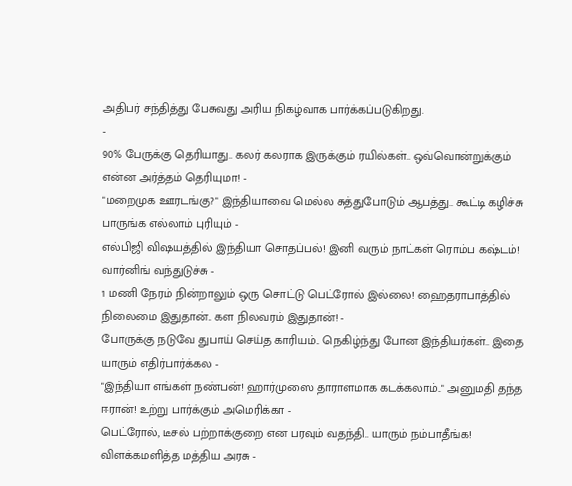அதிபர் சந்தித்து பேசுவது அரிய நிகழ்வாக பார்க்கப்படுகிறது.
-
90% பேருக்கு தெரியாது.. கலர் கலராக இருக்கும் ரயில்கள்.. ஒவ்வொன்றுக்கும் என்ன அர்த்தம் தெரியுமா! -
"மறைமுக ஊரடங்கு?" இந்தியாவை மெல்ல சுத்துபோடும் ஆபத்து.. கூட்டி கழிச்சு பாருங்க எல்லாம் புரியும் -
எல்பிஜி விஷயத்தில் இந்தியா சொதப்பல்! இனி வரும் நாட்கள் ரொம்ப கஷ்டம்! வார்னிங் வந்துடுச்சு -
1 மணி நேரம் நின்றாலும் ஒரு சொட்டு பெட்ரோல் இல்லை! ஹைதராபாத்தில் நிலைமை இதுதான்.. கள நிலவரம் இதுதான்! -
போருக்கு நடுவே துபாய் செய்த காரியம்.. நெகிழ்ந்து போன இந்தியர்கள்.. இதை யாரும் எதிர்பார்க்கல -
"இந்தியா எங்கள் நண்பன்! ஹார்முஸை தாராளமாக கடக்கலாம்.." அனுமதி தந்த ஈரான்! உற்று பார்க்கும் அமெரிக்கா -
பெட்ரோல், டீசல் பற்றாக்குறை என பரவும் வதந்தி.. யாரும் நம்பாதீங்க! விளக்கமளித்த மத்திய அரசு -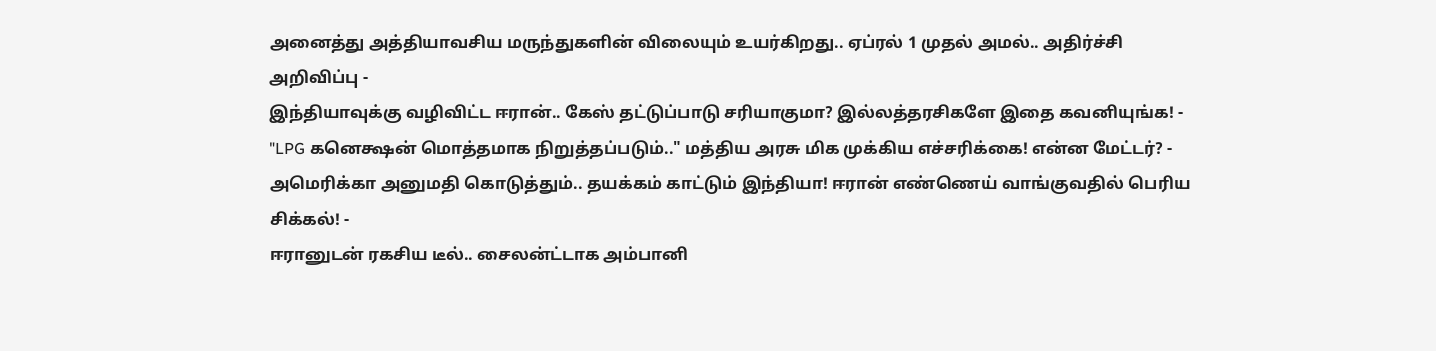அனைத்து அத்தியாவசிய மருந்துகளின் விலையும் உயர்கிறது.. ஏப்ரல் 1 முதல் அமல்.. அதிர்ச்சி அறிவிப்பு -
இந்தியாவுக்கு வழிவிட்ட ஈரான்.. கேஸ் தட்டுப்பாடு சரியாகுமா? இல்லத்தரசிகளே இதை கவனியுங்க! -
"LPG கனெக்ஷன் மொத்தமாக நிறுத்தப்படும்.." மத்திய அரசு மிக முக்கிய எச்சரிக்கை! என்ன மேட்டர்? -
அமெரிக்கா அனுமதி கொடுத்தும்.. தயக்கம் காட்டும் இந்தியா! ஈரான் எண்ணெய் வாங்குவதில் பெரிய சிக்கல்! -
ஈரானுடன் ரகசிய டீல்.. சைலன்ட்டாக அம்பானி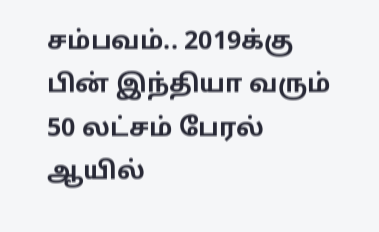சம்பவம்.. 2019க்கு பின் இந்தியா வரும் 50 லட்சம் பேரல் ஆயில்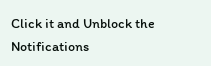Click it and Unblock the Notifications